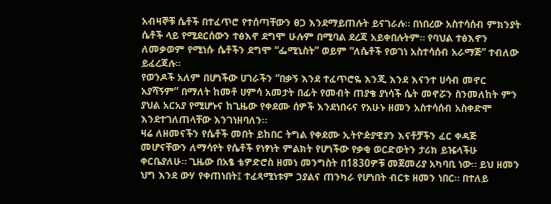አብዛኞቹ ሴቶች በተፈጥሮ የተሰጣቸውን ፀጋ እንደማይጠሉት ይናገራሉ። በነበረው አስተሳሰብ ምክንያት ሴቶች ላይ የሚደርሰውን ተፅእኖ ደግሞ ሁሉም በሚባል ደረጃ አይቀበሉትም። የባህል ተፅእኖን ለመቃወም የሚነሱ ሴቶችን ደግሞ “ፌሚኒስት” ወይም “ለሴቶች የወገነ አስተሳሰብ አራማጅ” ተብለው ይፈረጃሉ።
የወንዶች አለም በሆነችው ሀገራችን “በቃኝ እንደ ተፈጥሮዬ እንጂ እንደ እናንተ ሀሳብ መኖር አያሻኝም” በማለት ከመቶ ሀምሳ አመታት በፊት የመብት ጠያቄ ያነሳች ሴት መኖሯን ስንመለከት ምን ያህል አርአያ የሚሆኑና ከጊዜው የቀደሙ ሰዎች እንደነበሩና የአሁኑ ዘመን አስተሳሰብ አስቀድሞ እንደተገለጠላቸው እንገነዘባለን።
ዛሬ ለዘመናችን የሴቶች መበት ይከበር ትግል የቀደሙ ኢትዮዽያዊያን እናቶቻችን ፈር ቀዳጅ መሆናቸውን ለማሳየት የሴቶች የነፃነት ምልክት የሆነችው የቃቂ ወርድወትን ታሪክ ይዤላችሁ ቀርቤያለሁ። ጊዜው በአፄ ቴዎድሮስ ዘመነ መንግስት በ1830ዎቹ መጀመሪያ አካባቢ ነው። ይህ ዘመን ህግ እንደ ውሃ የቀጠነበት፤ ተፈጻሚነቱም ኃያልና ጠንካራ የሆነበት ብርቱ ዘመን ነበር። በተለይ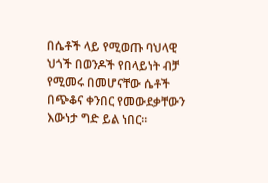በሴቶች ላይ የሚወጡ ባህላዊ ህጎች በወንዶች የበላይነት ብቻ የሚመሩ በመሆናቸው ሴቶች በጭቆና ቀንበር የመውደቃቸውን እውነታ ግድ ይል ነበር።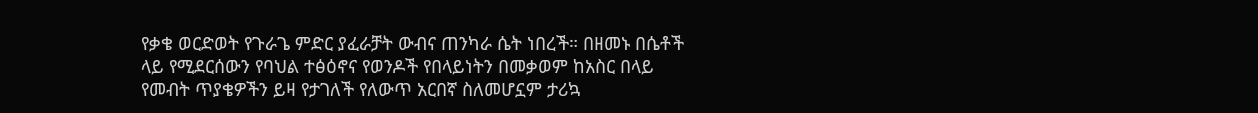የቃቄ ወርድወት የጉራጌ ምድር ያፈራቻት ውብና ጠንካራ ሴት ነበረች። በዘመኑ በሴቶች ላይ የሚደርሰውን የባህል ተፅዕኖና የወንዶች የበላይነትን በመቃወም ከአስር በላይ የመብት ጥያቄዎችን ይዛ የታገለች የለውጥ አርበኛ ስለመሆኗም ታሪኳ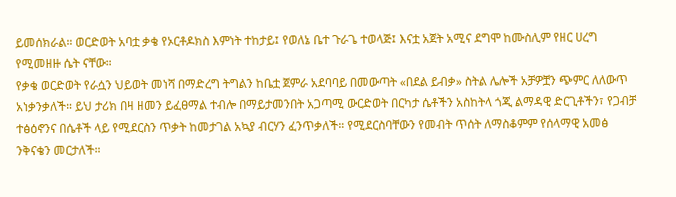ይመሰክራል። ወርድወት አባቷ ቃቄ የኦርቶዶክስ እምነት ተከታይ፤ የወለኔ ቤተ ጉራጌ ተወላጅ፤ እናቷ አጀት አሚና ደግሞ ከሙስሊም የዘር ሀረግ የሚመዘዙ ሴት ናቸው።
የቃቄ ወርድወት የራሷን ህይወት መነሻ በማድረግ ትግልን ከቤቷ ጀምራ አደባባይ በመውጣት «በደል ይብቃ» ስትል ሌሎች አቻዎቿን ጭምር ለለውጥ አነቃንቃለች። ይህ ታሪክ በዛ ዘመን ይፈፀማል ተብሎ በማይታመንበት አጋጣሚ ውርድወት በርካታ ሴቶችን አስከትላ ጎጂ ልማዳዊ ድርጊቶችን፣ የጋብቻ ተፅዕኖንና በሴቶች ላይ የሚደርስን ጥቃት ከመታገል አኳያ ብርሃን ፈንጥቃለች። የሚደርስባቸውን የመብት ጥሰት ለማስቆምም የሰላማዊ አመፅ ንቅናቄን መርታለች።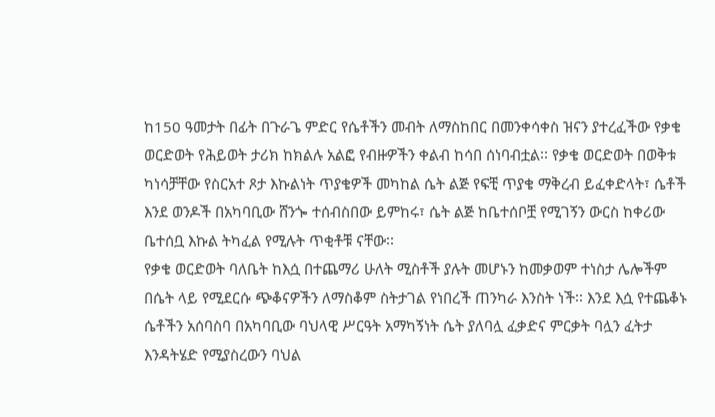ከ150 ዓመታት በፊት በጉራጌ ምድር የሴቶችን መብት ለማስከበር በመንቀሳቀስ ዝናን ያተረፈችው የቃቄ ወርድወት የሕይወት ታሪክ ከክልሉ አልፎ የብዙዎችን ቀልብ ከሳበ ሰነባብቷል፡፡ የቃቄ ወርድወት በወቅቱ ካነሳቻቸው የስርአተ ጾታ እኩልነት ጥያቄዎች መካከል ሴት ልጅ የፍቺ ጥያቄ ማቅረብ ይፈቀድላት፣ ሴቶች እንደ ወንዶች በአካባቢው ሸንጐ ተሰብስበው ይምከሩ፣ ሴት ልጅ ከቤተሰቦቿ የሚገኝን ውርስ ከቀሪው ቤተሰቧ እኩል ትካፈል የሚሉት ጥቂቶቹ ናቸው፡፡
የቃቄ ወርድወት ባለቤት ከእሷ በተጨማሪ ሁለት ሚስቶች ያሉት መሆኑን ከመቃወም ተነስታ ሌሎችም በሴት ላይ የሚደርሱ ጭቆናዎችን ለማስቆም ስትታገል የነበረች ጠንካራ እንስት ነች፡፡ እንደ እሷ የተጨቆኑ ሴቶችን አሰባስባ በአካባቢው ባህላዊ ሥርዓት አማካኝነት ሴት ያለባሏ ፈቃድና ምርቃት ባሏን ፈትታ እንዳትሄድ የሚያስረውን ባህል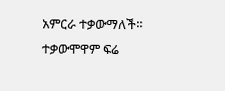አምርራ ተቃውማለች። ተቃውሞዋም ፍሬ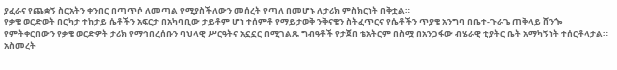ያፈራና የጨቋኝ ስርአትን ቀንበር በጣጥሶ ለመጣል የሚያስችለውን መሰረት የጣለ በመሆኑ ለታሪክ ምስክርነት በቅቷል።
የቃቄ ወርድወት በርካታ ተከታይ ሴቶችን አፍርታ በአካባቢው ታይቶም ሆነ ተሰምቶ የማይታወቅ ንቅናቄን ስትፈጥርና የሴቶችን ጥያቄ አንግባ በቤተ-ጉራጌ ጠቅላይ ሸንጐ የምትቀርበውን የቃቄ ወርድዎት ታሪክ የማኅበረሰቡን ባህላዊ ሥርዓትና አኗኗር በሚገልጹ ግብዓቶች የታጀበ ቴአትርም በስሟ በአንጋፋው ብሄራዊ ቲያትር ቤት አማካኝነት ተሰርቶላታል።
አስመረት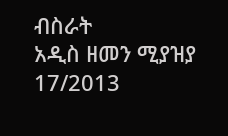ብስራት
አዲስ ዘመን ሚያዝያ 17/2013